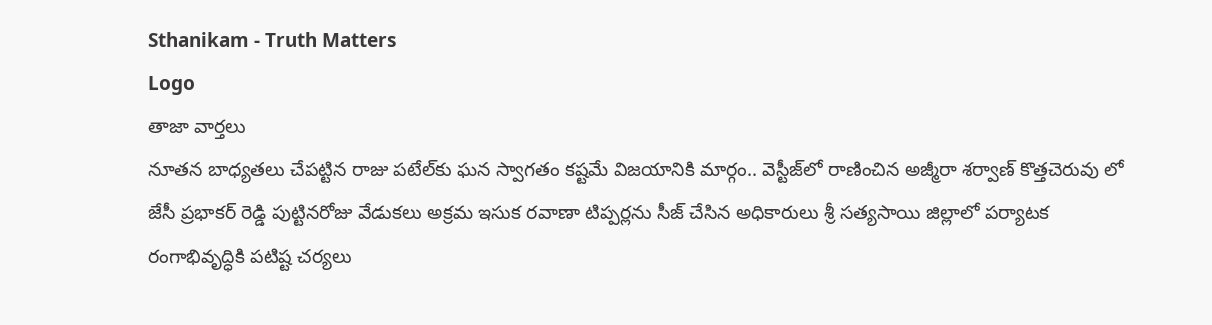Sthanikam - Truth Matters
Logo
తాజా వార్తలు
నూతన బాధ్యతలు చేపట్టిన రాజు పటేల్‌కు ఘన స్వాగతం కష్టమే విజయానికి మార్గం.. వెస్టీజ్‌లో రాణించిన అజ్మీరా శర్వాణ్ కొత్తచెరువు లో జేసీ ప్రభాకర్ రెడ్డి పుట్టినరోజు వేడుకలు అక్రమ ఇసుక రవాణా టిప్పర్లను సీజ్ చేసిన అధికారులు శ్రీ సత్యసాయి జిల్లాలో పర్యాటక రంగాభివృద్ధికి పటిష్ట చర్యలు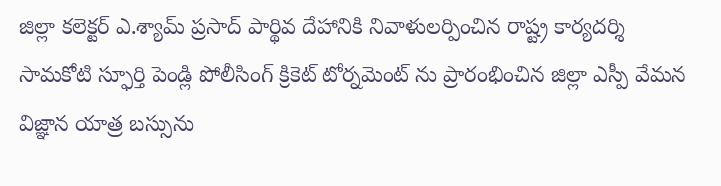జిల్లా కలెక్టర్ ఎ.శ్యామ్ ప్రసాద్ పార్థివ దేహానికి నివాళులర్పించిన రాష్ట్ర కార్యదర్శి సామకోటి స్ఫూర్తి పెండ్లి పోలీసింగ్ క్రికెట్ టోర్నమెంట్ ను ప్రారంభించిన జిల్లా ఎస్పీ వేమన విజ్ఞాన యాత్ర బస్సును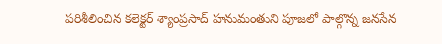పరిశీలించిన కలెక్టర్ శ్యాంప్రసాద్ హనుమంతుని పూజలో పాల్గొన్న జనసేన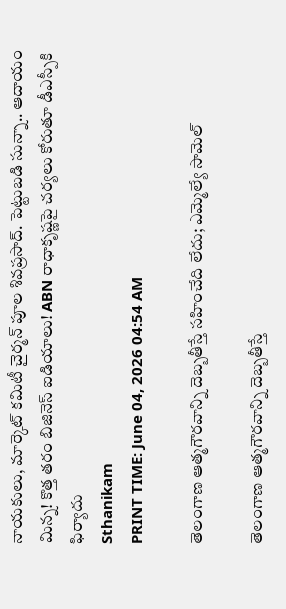నాయకులు, మార్కెట్ కమిటీ చైర్మన్ పూల శివప్రసాద్. పెట్టుబడి సున్నా.. ఆదాయం మిన్న! కొత్త తరం బిజినెస్ ఐడియాలు! ABN రాధాకృష్ణపై చర్యలు కోరుతూ డీఎస్పీకి ఫిర్యాదు
Sthanikam
PRINT TIME: June 04, 2026 04:54 AM

తెలంగాణ ఆత్మగౌరవాన్ని దెబ్బతీస్తే సహించేది లేదు; ఎమ్మెల్యే సామెల్

తెలంగాణ ఆత్మగౌరవాన్ని దెబ్బతీస్తే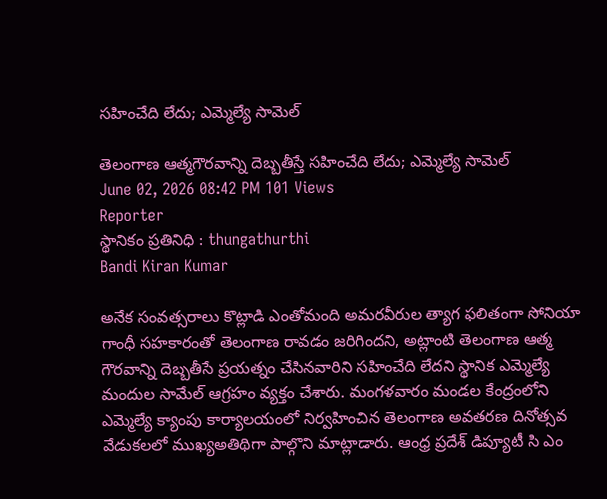సహించేది లేదు; ఎమ్మెల్యే సామెల్

తెలంగాణ ఆత్మగౌరవాన్ని దెబ్బతీస్తే సహించేది లేదు; ఎమ్మెల్యే సామెల్
June 02, 2026 08:42 PM 101 Views
Reporter
స్థానికం ప్రతినిధి : thungathurthi
Bandi Kiran Kumar

అనేక సంవత్సరాలు కొట్లాడి ఎంతోమంది అమరవీరుల త్యాగ ఫలితంగా సోనియా గాంధీ సహకారంతో తెలంగాణ రావడం జరిగిందని, అట్లాంటి తెలంగాణ ఆత్మ గౌరవాన్ని దెబ్బతీసే ప్రయత్నం చేసినవారిని సహించేది లేదని స్థానిక ఎమ్మెల్యే మందుల సామేల్ ఆగ్రహం వ్యక్తం చేశారు. మంగళవారం మండల కేంద్రంలోని ఎమ్మెల్యే క్యాంపు కార్యాలయంలో నిర్వహించిన తెలంగాణ అవతరణ దినోత్సవ వేడుకలలో ముఖ్యఅతిథిగా పాల్గొని మాట్లాడారు. ఆంధ్ర ప్రదేశ్ డిప్యూటీ సి ఎం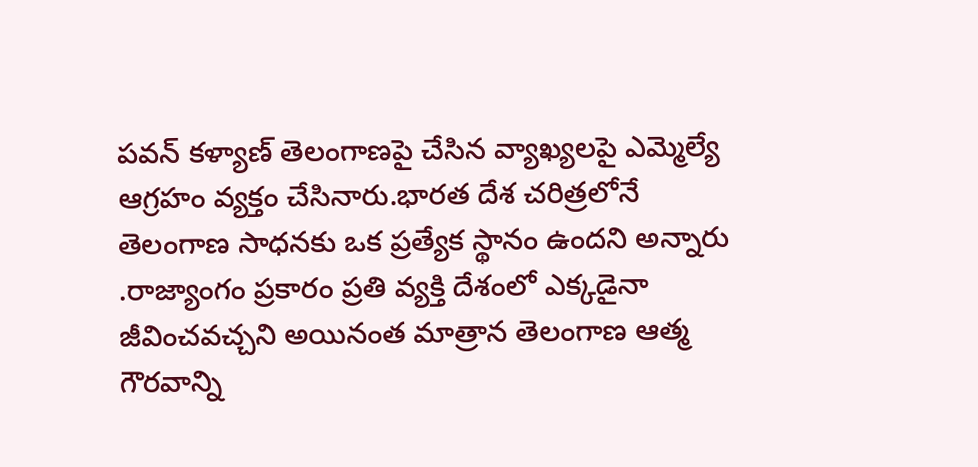పవన్ కళ్యాణ్ తెలంగాణపై చేసిన వ్యాఖ్యలపై ఎమ్మెల్యే ఆగ్రహం వ్యక్తం చేసినారు.భారత దేశ చరిత్రలోనే తెలంగాణ సాధనకు ఒక ప్రత్యేక స్థానం ఉందని అన్నారు .రాజ్యాంగం ప్రకారం ప్రతి వ్యక్తి దేశంలో ఎక్కడైనా జీవించవచ్చని అయినంత మాత్రాన తెలంగాణ ఆత్మ గౌరవాన్ని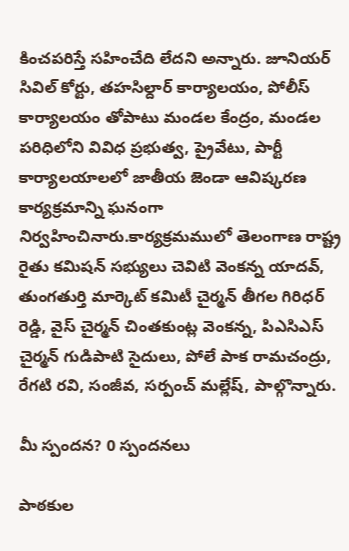కించపరిస్తే సహించేది లేదని అన్నారు. జూనియర్ సివిల్ కోర్టు, తహసిల్దార్ కార్యాలయం, పోలీస్ కార్యాలయం తోపాటు మండల కేంద్రం, మండల పరిధిలోని వివిధ ప్రభుత్వ, ప్రైవేటు, పార్టీ కార్యాలయాలలో జాతీయ జెండా ఆవిష్కరణ కార్యక్రమాన్ని ఘనంగా నిర్వహించినారు.కార్యక్రమములో తెలంగాణ రాష్ట్ర రైతు కమిషన్ సభ్యులు చెవిటి వెంకన్న యాదవ్, తుంగతుర్తి మార్కెట్ కమిటీ చైర్మన్ తీగల గిరిధర్ రెడ్డి, వైస్ చైర్మన్ చింతకుంట్ల వెంకన్న, పిఎసిఎస్ చైర్మన్ గుడిపాటి సైదులు, పోలే పాక రామచంద్రు, రేగటి రవి, సంజీవ, సర్పంచ్ మల్లేష్, పాల్గొన్నారు.

మీ స్పందన? 0 స్పందనలు

పాఠకుల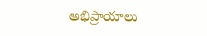అభిప్రాయాలు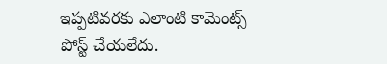ఇప్పటివరకు ఎలాంటి కామెంట్స్ పోస్ట్ చేయలేదు.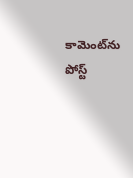కామెంట్‌ను పోస్ట్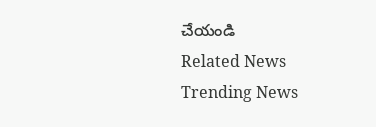చేయండి
Related News
Trending News